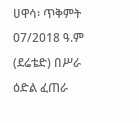ሀዋሳ፡ ጥቅምት 07/2018 ዓ.ም (ደሬቴድ) በሥራ ዕድል ፈጠራ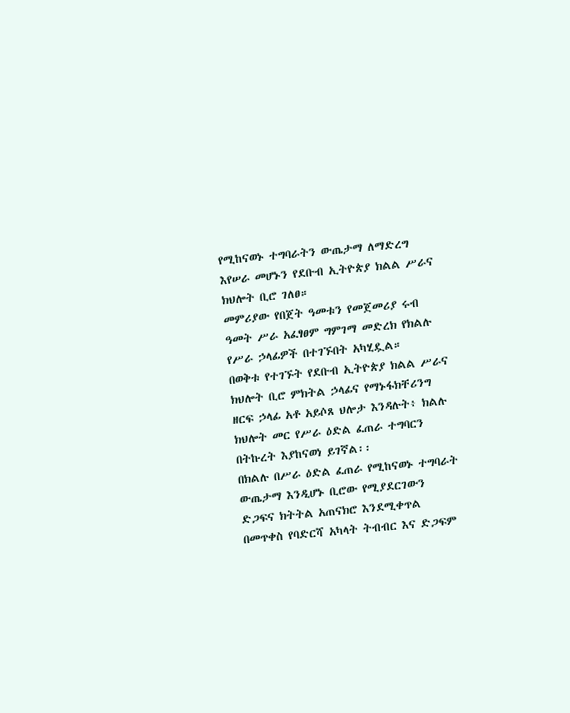የሚከናወኑ ተግባራትን ውጤታማ ለማድረግ እየሠራ መሆኑን የደቡብ ኢትዮጵያ ክልል ሥራና ክህሎት ቢሮ ገለፀ።
መምሪያው የበጀት ዓመቱን የመጀመሪያ ሩብ ዓመት ሥራ አፈፃፀም ግምገማ መድረክ የክልሉ የሥራ ኃላፊዎች በተገኙበት አካሂዷል።
በወቅቱ የተገኙት የደቡብ ኢትዮጵያ ክልል ሥራና ክህሎት ቢሮ ምክትል ኃላፊና የማኑፋክቸሪንግ ዘርፍ ኃላፊ አቶ አይሶጸ ህሎታ እንዳሉት፥ ክልሉ ክህሎት መር የሥራ ዕድል ፈጠራ ተግባርን በትኩረት እያከናወነ ይገኛል፡፡
በክልሉ በሥራ ዕድል ፈጠራ የሚከናወኑ ተግባራት ውጤታማ እንዲሆኑ ቢሮው የሚያደርገውን ድጋፍና ክትትል አጠናክሮ እንደሚቀጥል በመጥቀስ የባድርሻ አካላት ትብብር እና ድጋፍም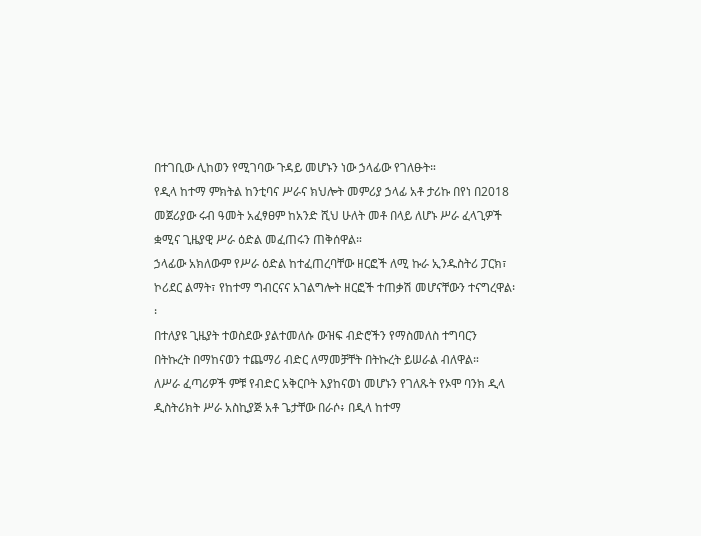በተገቢው ሊከወን የሚገባው ጉዳይ መሆኑን ነው ኃላፊው የገለፁት።
የዲላ ከተማ ምክትል ከንቲባና ሥራና ክህሎት መምሪያ ኃላፊ አቶ ታሪኩ በየነ በ2018 መጀሪያው ሩብ ዓመት አፈፃፀም ከአንድ ሺህ ሁለት መቶ በላይ ለሆኑ ሥራ ፈላጊዎች ቋሚና ጊዜያዊ ሥራ ዕድል መፈጠሩን ጠቅሰዋል።
ኃላፊው አክለውም የሥራ ዕድል ከተፈጠረባቸው ዘርፎች ለሚ ኩራ ኢንዱስትሪ ፓርክ፣ ኮሪደር ልማት፣ የከተማ ግብርናና አገልግሎት ዘርፎች ተጠቃሽ መሆናቸውን ተናግረዋል፡፡
በተለያዩ ጊዜያት ተወስደው ያልተመለሱ ውዝፍ ብድሮችን የማስመለስ ተግባርን በትኩረት በማከናወን ተጨማሪ ብድር ለማመቻቸት በትኩረት ይሠራል ብለዋል።
ለሥራ ፈጣሪዎች ምቹ የብድር አቅርቦት እያከናወነ መሆኑን የገለጹት የኦሞ ባንክ ዲላ ዲስትሪክት ሥራ አስኪያጅ አቶ ጌታቸው በራሶ፥ በዲላ ከተማ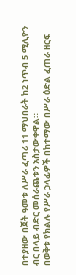በተያዘው በጀት ዓመቱ ለሥራ ፈጣሪ 11 ማህበራት ከ2 ነጥብ 5 ሚሊዮን ብር በላይ ብድር መሰራጨቱን አስታውቀዋል።
በወቅቱ የክልሉ የሥራ ኃላፊዎች በከተማው በሥራ ዕድል ፈጠራ ዘርፍ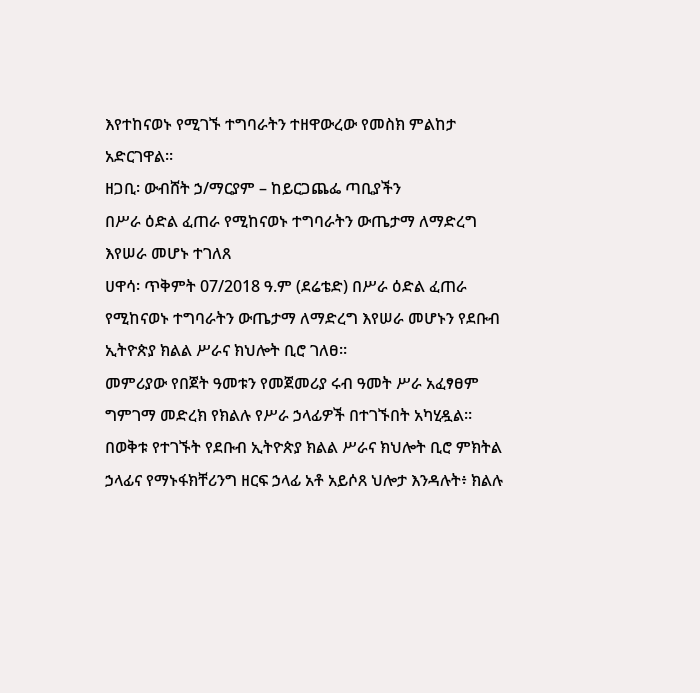እየተከናወኑ የሚገኙ ተግባራትን ተዘዋውረው የመስክ ምልከታ አድርገዋል።
ዘጋቢ፡ ውብሸት ኃ/ማርያም – ከይርጋጨፌ ጣቢያችን
በሥራ ዕድል ፈጠራ የሚከናወኑ ተግባራትን ውጤታማ ለማድረግ እየሠራ መሆኑ ተገለጸ
ሀዋሳ፡ ጥቅምት 07/2018 ዓ.ም (ደሬቴድ) በሥራ ዕድል ፈጠራ የሚከናወኑ ተግባራትን ውጤታማ ለማድረግ እየሠራ መሆኑን የደቡብ ኢትዮጵያ ክልል ሥራና ክህሎት ቢሮ ገለፀ።
መምሪያው የበጀት ዓመቱን የመጀመሪያ ሩብ ዓመት ሥራ አፈፃፀም ግምገማ መድረክ የክልሉ የሥራ ኃላፊዎች በተገኙበት አካሂዷል።
በወቅቱ የተገኙት የደቡብ ኢትዮጵያ ክልል ሥራና ክህሎት ቢሮ ምክትል ኃላፊና የማኑፋክቸሪንግ ዘርፍ ኃላፊ አቶ አይሶጸ ህሎታ እንዳሉት፥ ክልሉ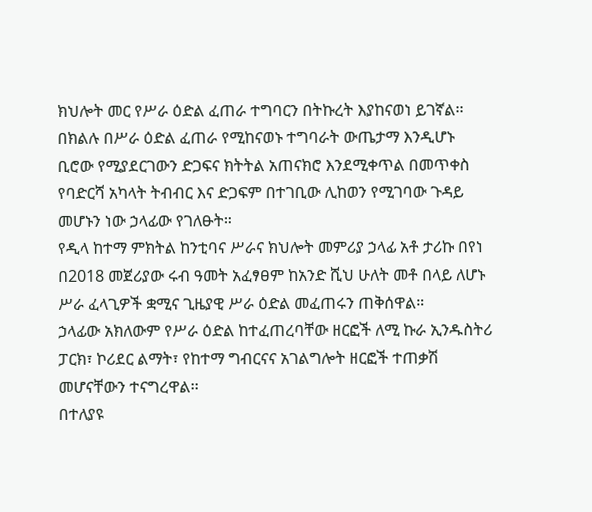ክህሎት መር የሥራ ዕድል ፈጠራ ተግባርን በትኩረት እያከናወነ ይገኛል፡፡
በክልሉ በሥራ ዕድል ፈጠራ የሚከናወኑ ተግባራት ውጤታማ እንዲሆኑ ቢሮው የሚያደርገውን ድጋፍና ክትትል አጠናክሮ እንደሚቀጥል በመጥቀስ የባድርሻ አካላት ትብብር እና ድጋፍም በተገቢው ሊከወን የሚገባው ጉዳይ መሆኑን ነው ኃላፊው የገለፁት።
የዲላ ከተማ ምክትል ከንቲባና ሥራና ክህሎት መምሪያ ኃላፊ አቶ ታሪኩ በየነ በ2018 መጀሪያው ሩብ ዓመት አፈፃፀም ከአንድ ሺህ ሁለት መቶ በላይ ለሆኑ ሥራ ፈላጊዎች ቋሚና ጊዜያዊ ሥራ ዕድል መፈጠሩን ጠቅሰዋል።
ኃላፊው አክለውም የሥራ ዕድል ከተፈጠረባቸው ዘርፎች ለሚ ኩራ ኢንዱስትሪ ፓርክ፣ ኮሪደር ልማት፣ የከተማ ግብርናና አገልግሎት ዘርፎች ተጠቃሽ መሆናቸውን ተናግረዋል፡፡
በተለያዩ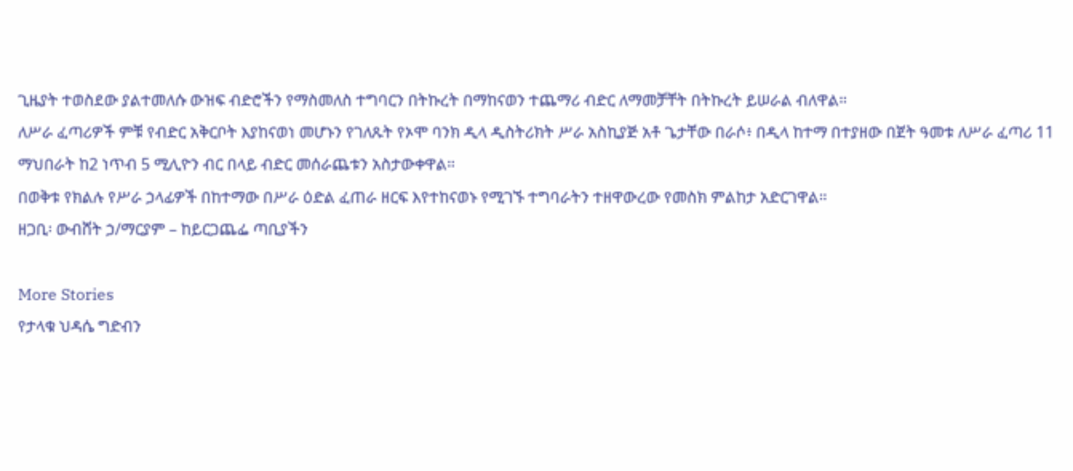ጊዜያት ተወስደው ያልተመለሱ ውዝፍ ብድሮችን የማስመለስ ተግባርን በትኩረት በማከናወን ተጨማሪ ብድር ለማመቻቸት በትኩረት ይሠራል ብለዋል።
ለሥራ ፈጣሪዎች ምቹ የብድር አቅርቦት እያከናወነ መሆኑን የገለጹት የኦሞ ባንክ ዲላ ዲስትሪክት ሥራ አስኪያጅ አቶ ጌታቸው በራሶ፥ በዲላ ከተማ በተያዘው በጀት ዓመቱ ለሥራ ፈጣሪ 11 ማህበራት ከ2 ነጥብ 5 ሚሊዮን ብር በላይ ብድር መሰራጨቱን አስታውቀዋል።
በወቅቱ የክልሉ የሥራ ኃላፊዎች በከተማው በሥራ ዕድል ፈጠራ ዘርፍ እየተከናወኑ የሚገኙ ተግባራትን ተዘዋውረው የመስክ ምልከታ አድርገዋል።
ዘጋቢ፡ ውብሸት ኃ/ማርያም – ከይርጋጨፌ ጣቢያችን

More Stories
የታላቁ ህዳሴ ግድብን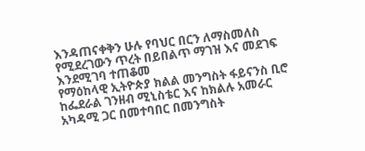እንዳጠናቀቅን ሁሉ የባህር በርን ለማስመለስ የሚደረገውን ጥረት በይበልጥ ማገዝ እና መደገፍ እንደሚገባ ተጠቆመ
የማዕከላዊ ኢትዮጵያ ክልል መንግስት ፋይናንስ ቢሮ ከፌደራል ገንዘብ ሚኒስቴር እና ከክልሉ አመራር አካዳሚ ጋር በመተባበር በመንግስት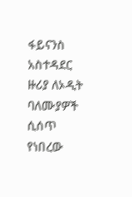ፋይናንስ አስተዳደር ዙሪያ ለኦዲት ባለሙያዎች ሲሰጥ የነበረው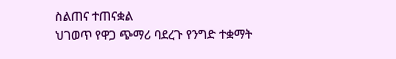ስልጠና ተጠናቋል
ህገወጥ የዋጋ ጭማሪ ባደረጉ የንግድ ተቋማት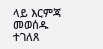ላይ እርምጃ መወሰዱ ተገለጸ